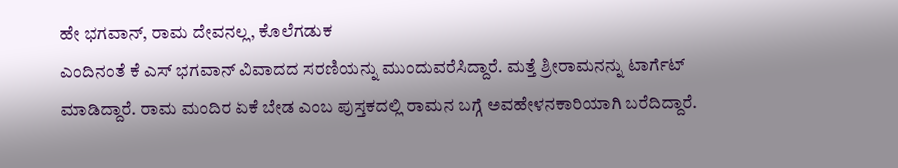ಹೇ ಭಗವಾನ್, ರಾಮ ದೇವನಲ್ಲ, ಕೊಲೆಗಡುಕ
ಎಂದಿನಂತೆ ಕೆ ಎಸ್ ಭಗವಾನ್ ವಿವಾದದ ಸರಣಿಯನ್ನು ಮುಂದುವರೆಸಿದ್ದಾರೆ. ಮತ್ತೆ ಶ್ರೀರಾಮನನ್ನು ಟಾರ್ಗೆಟ್ ಮಾಡಿದ್ದಾರೆ. ರಾಮ ಮಂದಿರ ಏಕೆ ಬೇಡ ಎಂಬ ಪುಸ್ತಕದಲ್ಲಿ ರಾಮನ ಬಗ್ಗೆ ಅವಹೇಳನಕಾರಿಯಾಗಿ ಬರೆದಿದ್ದಾರೆ.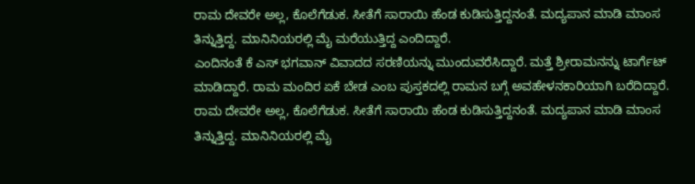ರಾಮ ದೇವರೇ ಅಲ್ಲ, ಕೊಲೆಗೆಡುಕ. ಸೀತೆಗೆ ಸಾರಾಯಿ ಹೆಂಡ ಕುಡಿಸುತ್ತಿದ್ದನಂತೆ. ಮದ್ಯಪಾನ ಮಾಡಿ ಮಾಂಸ ತಿನ್ನುತ್ತಿದ್ದ. ಮಾನಿನಿಯರಲ್ಲಿ ಮೈ ಮರೆಯುತ್ತಿದ್ದ ಎಂದಿದ್ದಾರೆ.
ಎಂದಿನಂತೆ ಕೆ ಎಸ್ ಭಗವಾನ್ ವಿವಾದದ ಸರಣಿಯನ್ನು ಮುಂದುವರೆಸಿದ್ದಾರೆ. ಮತ್ತೆ ಶ್ರೀರಾಮನನ್ನು ಟಾರ್ಗೆಟ್ ಮಾಡಿದ್ದಾರೆ. ರಾಮ ಮಂದಿರ ಏಕೆ ಬೇಡ ಎಂಬ ಪುಸ್ತಕದಲ್ಲಿ ರಾಮನ ಬಗ್ಗೆ ಅವಹೇಳನಕಾರಿಯಾಗಿ ಬರೆದಿದ್ದಾರೆ. ರಾಮ ದೇವರೇ ಅಲ್ಲ, ಕೊಲೆಗೆಡುಕ. ಸೀತೆಗೆ ಸಾರಾಯಿ ಹೆಂಡ ಕುಡಿಸುತ್ತಿದ್ದನಂತೆ. ಮದ್ಯಪಾನ ಮಾಡಿ ಮಾಂಸ ತಿನ್ನುತ್ತಿದ್ದ. ಮಾನಿನಿಯರಲ್ಲಿ ಮೈ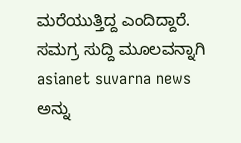ಮರೆಯುತ್ತಿದ್ದ ಎಂದಿದ್ದಾರೆ.
ಸಮಗ್ರ ಸುದ್ದಿ ಮೂಲವನ್ನಾಗಿ asianet suvarna news ಅನ್ನು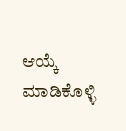ಆಯ್ಕೆ ಮಾಡಿಕೊಳ್ಳಿ